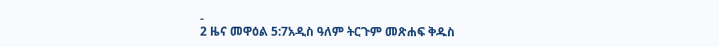-
2 ዜና መዋዕል 5:7አዲስ ዓለም ትርጉም መጽሐፍ ቅዱስ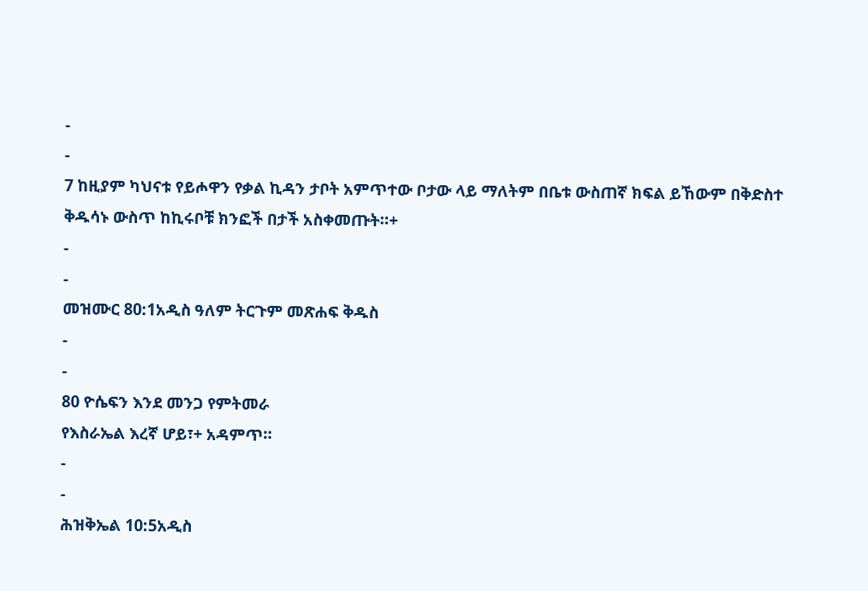-
-
7 ከዚያም ካህናቱ የይሖዋን የቃል ኪዳን ታቦት አምጥተው ቦታው ላይ ማለትም በቤቱ ውስጠኛ ክፍል ይኸውም በቅድስተ ቅዱሳኑ ውስጥ ከኪሩቦቹ ክንፎች በታች አስቀመጡት።+
-
-
መዝሙር 80:1አዲስ ዓለም ትርጉም መጽሐፍ ቅዱስ
-
-
80 ዮሴፍን እንደ መንጋ የምትመራ
የእስራኤል እረኛ ሆይ፣+ አዳምጥ።
-
-
ሕዝቅኤል 10:5አዲስ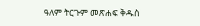ዓለም ትርጉም መጽሐፍ ቅዱስ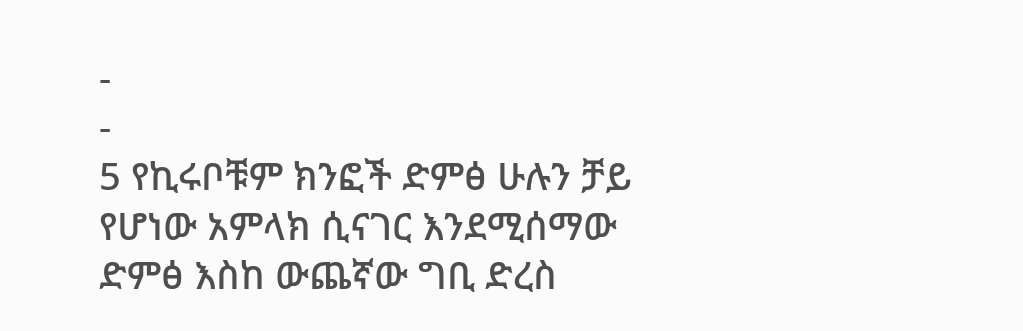-
-
5 የኪሩቦቹም ክንፎች ድምፅ ሁሉን ቻይ የሆነው አምላክ ሲናገር እንደሚሰማው ድምፅ እስከ ውጨኛው ግቢ ድረስ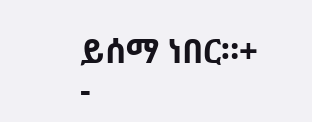ይሰማ ነበር።+
-